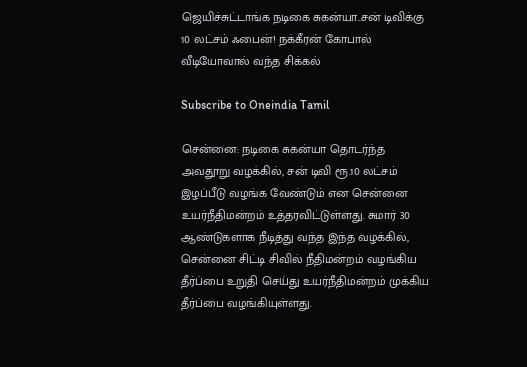ஜெயிச்சுட்டாங்க நடிகை சுகன்யா..சன் டிவிக்கு 10 லட்சம் ஃபைன்! நக்கீரன் கோபால் வீடியோவால் வந்த சிக்கல்

Subscribe to Oneindia Tamil

சென்னை: நடிகை சுகன்யா தொடர்ந்த அவதூறு வழக்கில், சன் டிவி ரூ.10 லட்சம் இழப்பீடு வழங்க வேண்டும் என சென்னை உயர்நீதிமன்றம் உத்தரவிட்டுள்ளது. சுமார் 30 ஆண்டுகளாக நீடித்து வந்த இந்த வழக்கில், சென்னை சிட்டி சிவில் நீதிமன்றம் வழங்கிய தீர்ப்பை உறுதி செய்து உயர்நீதிமன்றம் முக்கிய தீர்ப்பை வழங்கியுள்ளது.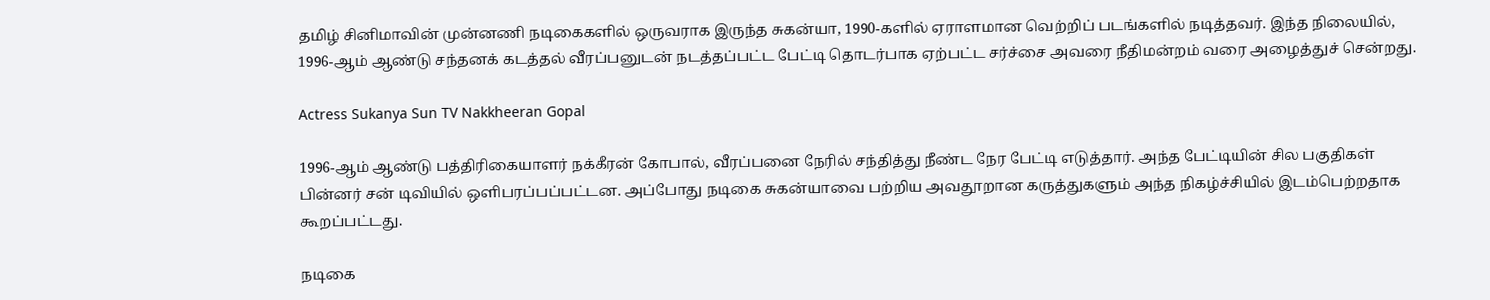தமிழ் சினிமாவின் முன்னணி நடிகைகளில் ஒருவராக இருந்த சுகன்யா, 1990-களில் ஏராளமான வெற்றிப் படங்களில் நடித்தவர். இந்த நிலையில், 1996-ஆம் ஆண்டு சந்தனக் கடத்தல் வீரப்பனுடன் நடத்தப்பட்ட பேட்டி தொடர்பாக ஏற்பட்ட சர்ச்சை அவரை நீதிமன்றம் வரை அழைத்துச் சென்றது.

Actress Sukanya Sun TV Nakkheeran Gopal

1996-ஆம் ஆண்டு பத்திரிகையாளர் நக்கீரன் கோபால், வீரப்பனை நேரில் சந்தித்து நீண்ட நேர பேட்டி எடுத்தார். அந்த பேட்டியின் சில பகுதிகள் பின்னர் சன் டிவியில் ஒளிபரப்பப்பட்டன. அப்போது நடிகை சுகன்யாவை பற்றிய அவதூறான கருத்துகளும் அந்த நிகழ்ச்சியில் இடம்பெற்றதாக கூறப்பட்டது.

நடிகை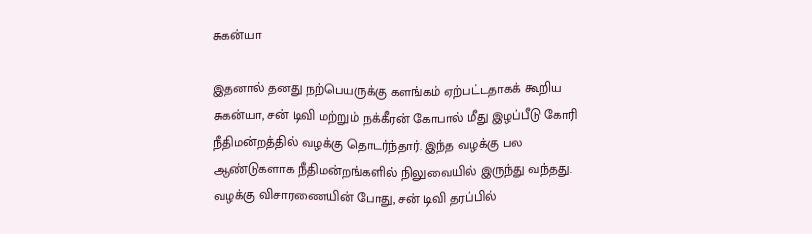சுகன்யா

இதனால் தனது நற்பெயருக்கு களங்கம் ஏற்பட்டதாகக் கூறிய சுகன்யா, சன் டிவி மற்றும் நக்கீரன் கோபால் மீது இழப்பீடு கோரி நீதிமன்றத்தில் வழக்கு தொடர்ந்தார். இந்த வழக்கு பல ஆண்டுகளாக நீதிமன்றங்களில் நிலுவையில் இருந்து வந்தது. வழக்கு விசாரணையின் போது, சன் டிவி தரப்பில்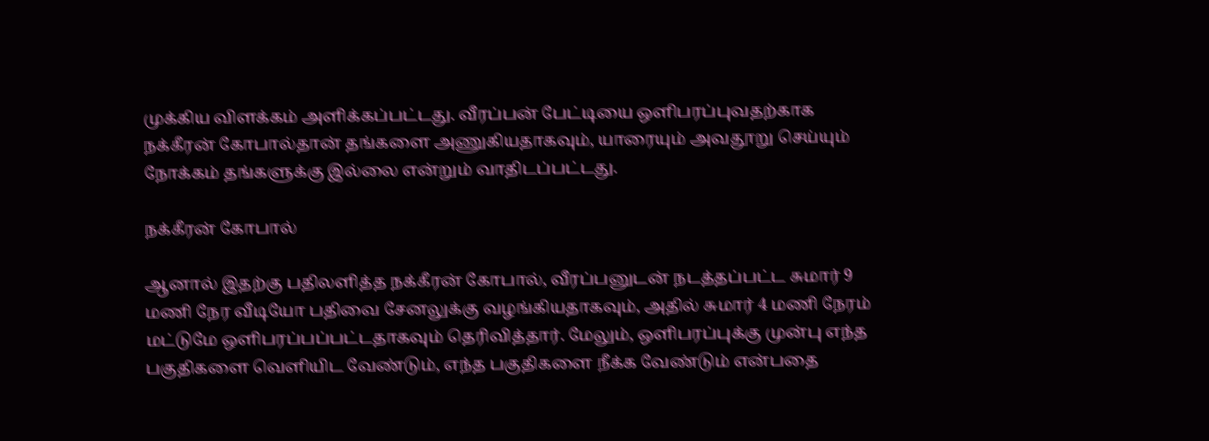முக்கிய விளக்கம் அளிக்கப்பட்டது. வீரப்பன் பேட்டியை ஒளிபரப்புவதற்காக நக்கீரன் கோபால்தான் தங்களை அணுகியதாகவும், யாரையும் அவதூறு செய்யும் நோக்கம் தங்களுக்கு இல்லை என்றும் வாதிடப்பட்டது.

நக்கீரன் கோபால்

ஆனால் இதற்கு பதிலளித்த நக்கீரன் கோபால், வீரப்பனுடன் நடத்தப்பட்ட சுமார் 9 மணி நேர வீடியோ பதிவை சேனலுக்கு வழங்கியதாகவும், அதில் சுமார் 4 மணி நேரம் மட்டுமே ஒளிபரப்பப்பட்டதாகவும் தெரிவித்தார். மேலும், ஒளிபரப்புக்கு முன்பு எந்த பகுதிகளை வெளியிட வேண்டும், எந்த பகுதிகளை நீக்க வேண்டும் என்பதை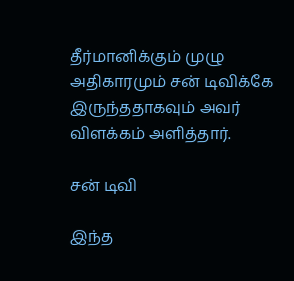தீர்மானிக்கும் முழு அதிகாரமும் சன் டிவிக்கே இருந்ததாகவும் அவர் விளக்கம் அளித்தார்.

சன் டிவி

இந்த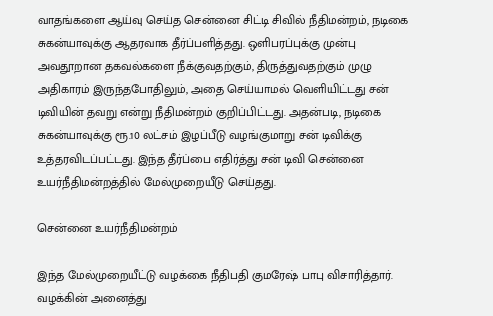வாதங்களை ஆய்வு செய்த சென்னை சிட்டி சிவில் நீதிமன்றம், நடிகை சுகன்யாவுக்கு ஆதரவாக தீர்ப்பளித்தது. ஒளிபரப்புக்கு முன்பு அவதூறான தகவல்களை நீக்குவதற்கும், திருத்துவதற்கும் முழு அதிகாரம் இருந்தபோதிலும், அதை செய்யாமல் வெளியிட்டது சன் டிவியின் தவறு என்று நீதிமன்றம் குறிப்பிட்டது. அதன்படி, நடிகை சுகன்யாவுக்கு ரூ.10 லட்சம் இழப்பீடு வழங்குமாறு சன் டிவிக்கு உத்தரவிடப்பட்டது. இந்த தீர்ப்பை எதிர்த்து சன் டிவி சென்னை உயர்நீதிமன்றத்தில் மேல்முறையீடு செய்தது.

சென்னை உயர்நீதிமன்றம்

இந்த மேல்முறையீட்டு வழக்கை நீதிபதி குமரேஷ் பாபு விசாரித்தார். வழக்கின் அனைத்து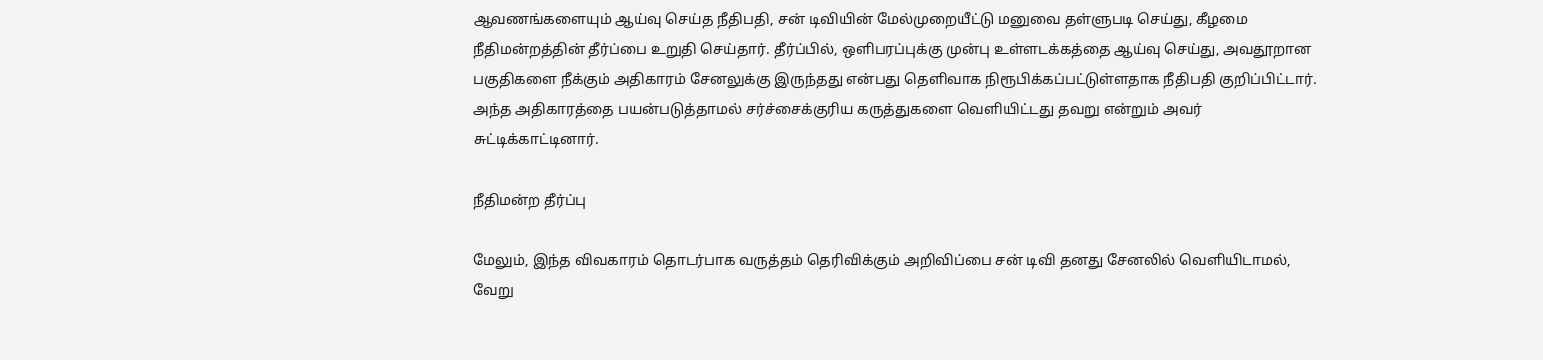ஆவணங்களையும் ஆய்வு செய்த நீதிபதி, சன் டிவியின் மேல்முறையீட்டு மனுவை தள்ளுபடி செய்து, கீழமை நீதிமன்றத்தின் தீர்ப்பை உறுதி செய்தார். தீர்ப்பில், ஒளிபரப்புக்கு முன்பு உள்ளடக்கத்தை ஆய்வு செய்து, அவதூறான பகுதிகளை நீக்கும் அதிகாரம் சேனலுக்கு இருந்தது என்பது தெளிவாக நிரூபிக்கப்பட்டுள்ளதாக நீதிபதி குறிப்பிட்டார். அந்த அதிகாரத்தை பயன்படுத்தாமல் சர்ச்சைக்குரிய கருத்துகளை வெளியிட்டது தவறு என்றும் அவர் சுட்டிக்காட்டினார்.

நீதிமன்ற தீர்ப்பு

மேலும், இந்த விவகாரம் தொடர்பாக வருத்தம் தெரிவிக்கும் அறிவிப்பை சன் டிவி தனது சேனலில் வெளியிடாமல், வேறு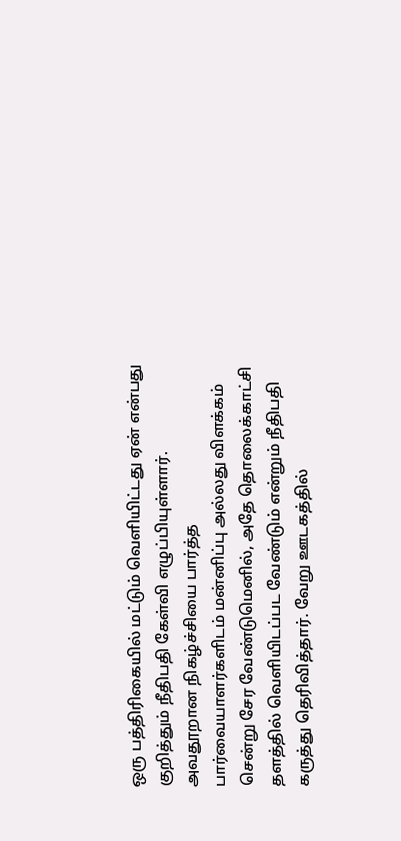ஒரு பத்திரிகையில் மட்டும் வெளியிட்டது ஏன் என்பது குறித்தும் நீதிபதி கேள்வி எழுப்பியுள்ளார். அவதூறான நிகழ்ச்சியை பார்த்த பார்வையாளர்களிடம் மன்னிப்பு அல்லது விளக்கம் சென்று சேர வேண்டுமெனில், அதே தொலைக்காட்சி தளத்தில் வெளியிடப்பட வேண்டும் என்றும் நீதிபதி கருத்து தெரிவித்தார். வேறு ஊடகத்தில்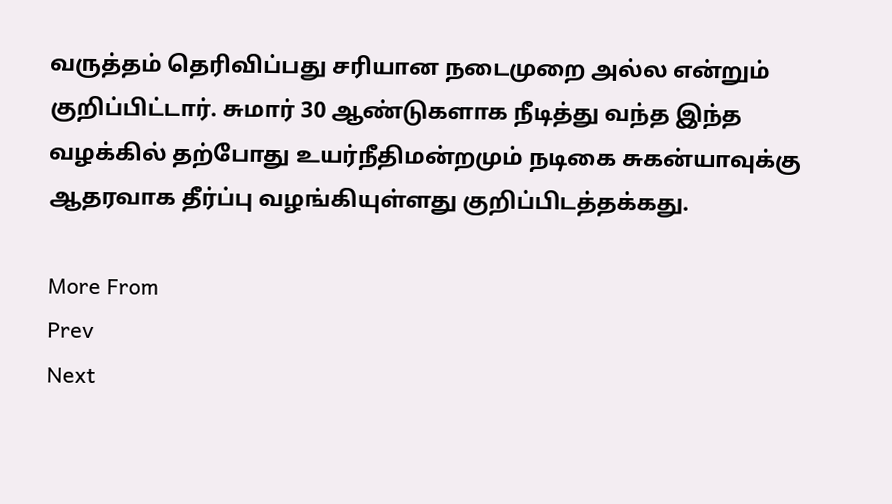வருத்தம் தெரிவிப்பது சரியான நடைமுறை அல்ல என்றும் குறிப்பிட்டார். சுமார் 30 ஆண்டுகளாக நீடித்து வந்த இந்த வழக்கில் தற்போது உயர்நீதிமன்றமும் நடிகை சுகன்யாவுக்கு ஆதரவாக தீர்ப்பு வழங்கியுள்ளது குறிப்பிடத்தக்கது.

More From
Prev
Next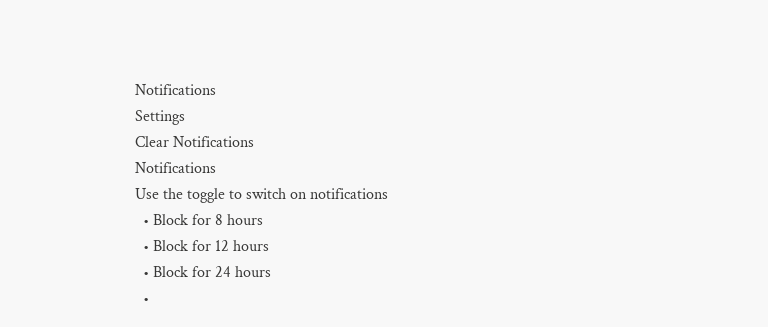Notifications
Settings
Clear Notifications
Notifications
Use the toggle to switch on notifications
  • Block for 8 hours
  • Block for 12 hours
  • Block for 24 hours
  •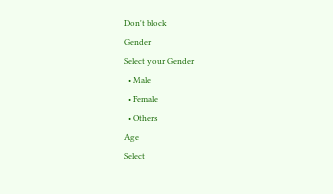Don't block
Gender
Select your Gender
  • Male
  • Female
  • Others
Age
Select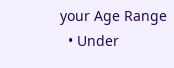your Age Range
  • Under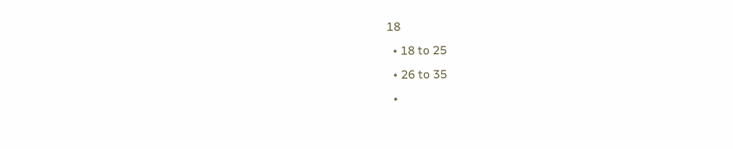18
  • 18 to 25
  • 26 to 35
  •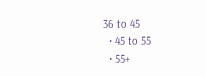36 to 45
  • 45 to 55
  • 55+